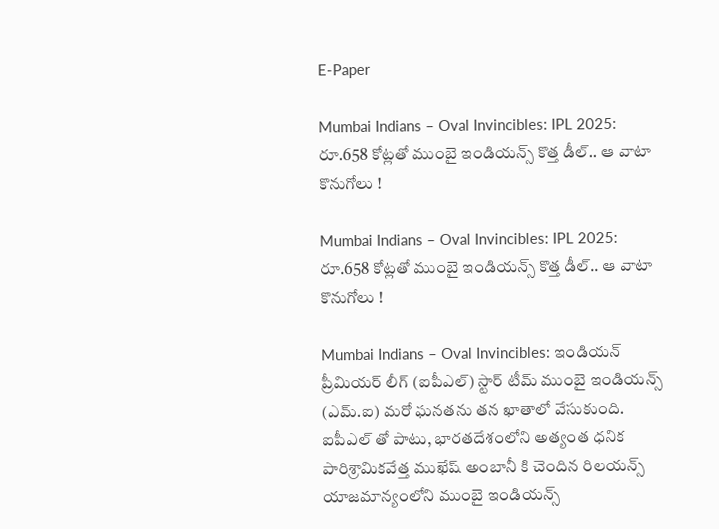E-Paper

Mumbai Indians – Oval Invincibles: IPL 2025: రూ.658 కోట్లతో ముంబై ఇండియన్స్ కొత్త డీల్.. ఆ వాటా కొనుగోలు !

Mumbai Indians – Oval Invincibles: IPL 2025: రూ.658 కోట్లతో ముంబై ఇండియన్స్ కొత్త డీల్.. ఆ వాటా కొనుగోలు !

Mumbai Indians – Oval Invincibles: ఇండియన్ ప్రీమియర్ లీగ్ (ఐపీఎల్) స్టార్ టీమ్ ముంబై ఇండియన్స్ (ఎమ్.ఐ) మరో ఘనతను తన ఖాతాలో వేసుకుంది. ఐపీఎల్ తో పాటు, భారతదేశంలోని అత్యంత ధనిక పారిశ్రామికవేత్త ముఖేష్ అంబానీ కి చెందిన రిలయన్స్ యాజమాన్యంలోని ముంబై ఇండియన్స్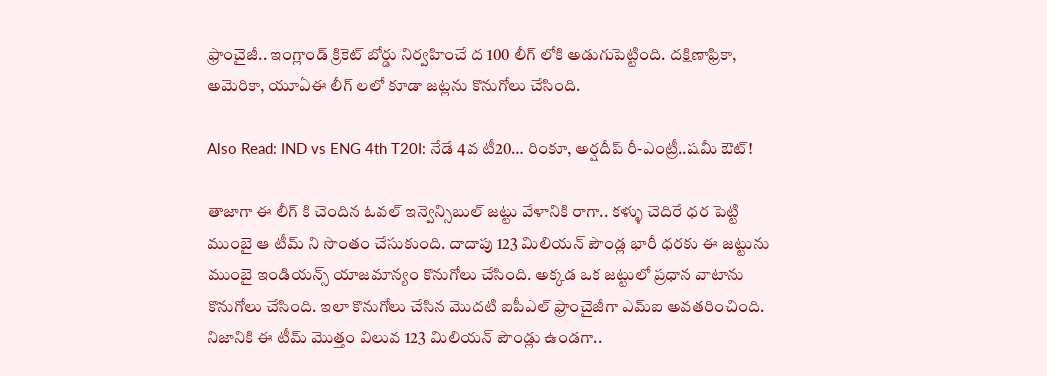ఫ్రాంచైజీ.. ఇంగ్లాండ్ క్రికెట్ బోర్డు నిర్వహించే ద 100 లీగ్ లోకి అడుగుపెట్టింది. దక్షిణాఫ్రికా, అమెరికా, యూఏఈ లీగ్ లలో కూడా జట్లను కొనుగోలు చేసింది.

Also Read: IND vs ENG 4th T20I: నేడే 4వ టీ20… రింకూ, అర్షదీప్ రీ-ఎంట్రీ..షమీ ఔట్!

తాజాగా ఈ లీగ్ కి చెందిన ఓవల్ ఇన్వెన్సిబుల్ జట్టు వేళానికి రాగా.. కళ్ళు చెదిరే ధర పెట్టి ముంబై ఆ టీమ్ ని సొంతం చేసుకుంది. దాదాపు 123 మిలియన్ పౌండ్ల భారీ ధరకు ఈ జట్టును ముంబై ఇండియన్స్ యాజమాన్యం కొనుగోలు చేసింది. అక్కడ ఒక జట్టులో ప్రధాన వాటాను కొనుగోలు చేసింది. ఇలా కొనుగోలు చేసిన మొదటి ఐపీఎల్ ఫ్రాంచైజీగా ఎమ్ఐ అవతరించింది. నిజానికి ఈ టీమ్ మొత్తం విలువ 123 మిలియన్ పౌండ్లు ఉండగా..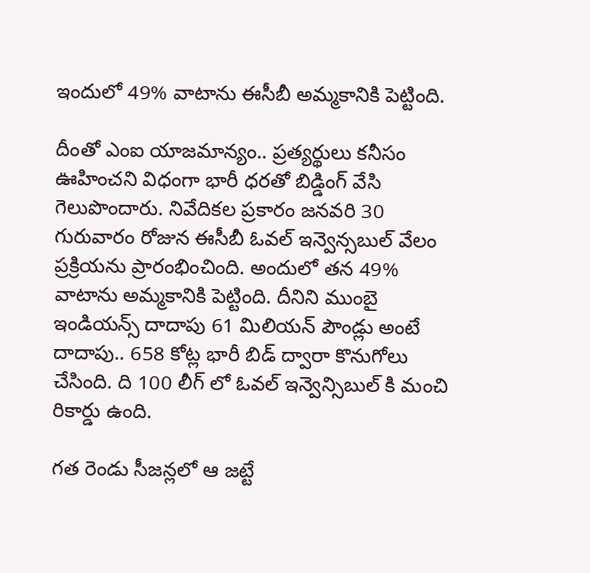ఇందులో 49% వాటాను ఈసీబీ అమ్మకానికి పెట్టింది.

దీంతో ఎంఐ యాజమాన్యం.. ప్రత్యర్థులు కనీసం ఊహించని విధంగా భారీ ధరతో బిడ్డింగ్ వేసి గెలుపొందారు. నివేదికల ప్రకారం జనవరి 30 గురువారం రోజున ఈసీబీ ఓవల్ ఇన్వెన్సబుల్ వేలం ప్రక్రియను ప్రారంభించింది. అందులో తన 49% వాటాను అమ్మకానికి పెట్టింది. దీనిని ముంబై ఇండియన్స్ దాదాపు 61 మిలియన్ పౌండ్లు అంటే దాదాపు.. 658 కోట్ల భారీ బిడ్ ద్వారా కొనుగోలు చేసింది. ది 100 లీగ్ లో ఓవల్ ఇన్వెన్సిబుల్ కి మంచి రికార్డు ఉంది.

గత రెండు సీజన్లలో ఆ జట్టే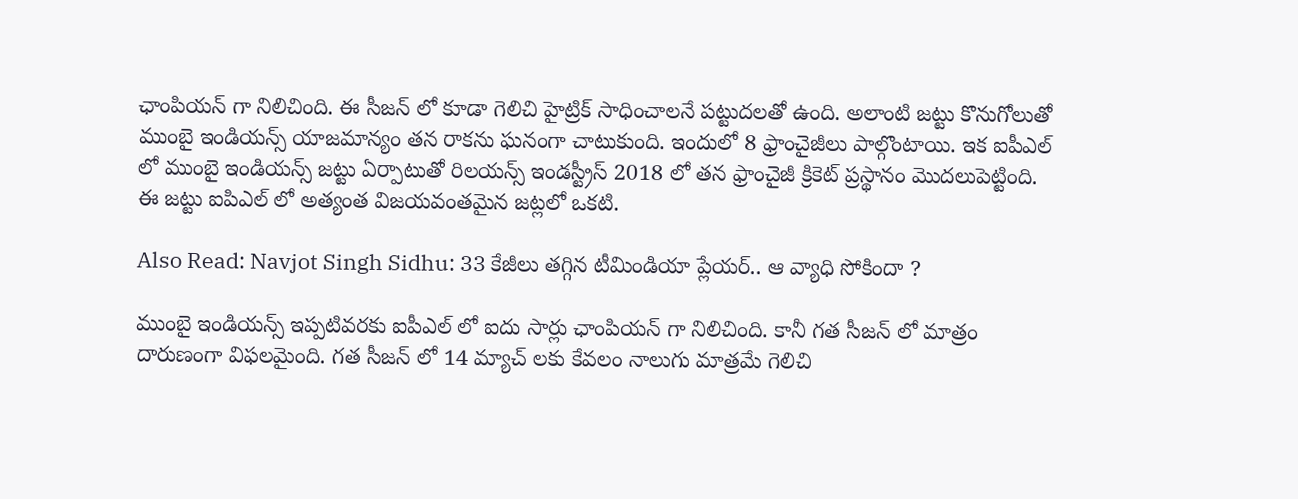ఛాంపియన్ గా నిలిచింది. ఈ సీజన్ లో కూడా గెలిచి హైట్రిక్ సాధించాలనే పట్టుదలతో ఉంది. అలాంటి జట్టు కొనుగోలుతో ముంబై ఇండియన్స్ యాజమాన్యం తన రాకను ఘనంగా చాటుకుంది. ఇందులో 8 ఫ్రాంచైజీలు పాల్గొంటాయి. ఇక ఐపీఎల్ లో ముంబై ఇండియన్స్ జట్టు ఏర్పాటుతో రిలయన్స్ ఇండస్ట్రీస్ 2018 లో తన ఫ్రాంచైజీ క్రికెట్ ప్రస్థానం మొదలుపెట్టింది. ఈ జట్టు ఐపిఎల్ లో అత్యంత విజయవంతమైన జట్లలో ఒకటి.

Also Read: Navjot Singh Sidhu: 33 కేజీలు తగ్గిన టీమిండియా ప్లేయర్.. ఆ వ్యాధి సోకిందా ?

ముంబై ఇండియన్స్ ఇప్పటివరకు ఐపీఎల్ లో ఐదు సార్లు ఛాంపియన్ గా నిలిచింది. కానీ గత సీజన్ లో మాత్రం దారుణంగా విఫలమైంది. గత సీజన్ లో 14 మ్యాచ్ లకు కేవలం నాలుగు మాత్రమే గెలిచి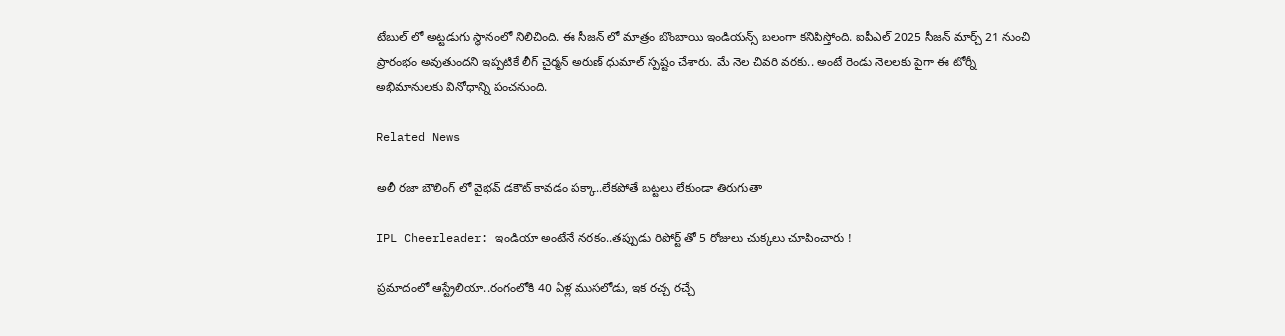టేబుల్ లో అట్టడుగు స్థానంలో నిలిచింది. ఈ సీజన్ లో మాత్రం బొంబాయి ఇండియన్స్ బలంగా కనిపిస్తోంది. ఐపీఎల్ 2025 సీజన్ మార్చ్ 21 నుంచి ప్రారంభం అవుతుందని ఇప్పటికే లీగ్ చైర్మన్ అరుణ్ ధుమాల్ స్పష్టం చేశారు. మే నెల చివరి వరకు.. అంటే రెండు నెలలకు పైగా ఈ టోర్నీ అభిమానులకు వినోధాన్ని పంచనుంది.

Related News

అలీ ర‌జా బౌలింగ్ లో వైభ‌వ్ డ‌కౌట్ కావ‌డం ప‌క్కా..లేక‌పోతే బ‌ట్ట‌లు లేకుండా తిరుగుతా

IPL Cheerleader: ఇండియా అంటేనే న‌ర‌కం..త‌ప్పుడు రిపోర్ట్ తో 5 రోజులు చుక్క‌లు చూపించారు !

ప్ర‌మాదంలో ఆస్ట్రేలియా..రంగంలోకి 40 ఏళ్ల ముస‌లోడు, ఇక ర‌చ్చ ర‌చ్చే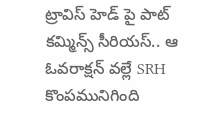ట్రావిస్ హెడ్ పై పాట్ కమ్మిన్స్ సీరియ‌స్‌.. ఆ ఓవ‌రాక్ష‌న్ వ‌ల్లే SRH కొంప‌మునిగింది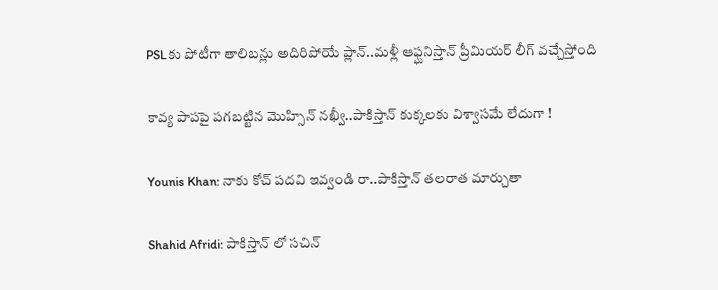PSLకు పోటీగా తాలిబ‌న్లు అదిరిపోయే ప్లాన్‌..మ‌ళ్లీ ఆఫ్ఘనిస్తాన్ ప్రీమియ‌ర్ లీగ్ వ‌చ్చేస్తోంది

కావ్య పాప‌పై ప‌గ‌బ‌ట్టిన మొహ్సిన్‌ న‌ఖ్వీ..పాకిస్తాన్ కుక్క‌ల‌కు విశ్వాస‌మే లేదుగా !

Younis Khan: నాకు కోచ్ ప‌ద‌వి ఇవ్వండి రా..పాకిస్తాన్ త‌ల‌రాత మార్చుతా

Shahid Afridi: పాకిస్తాన్ లో స‌చిన్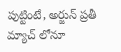పుట్టింటే, అర్జున్ ప్ర‌తీ మ్యాచ్ లోనూ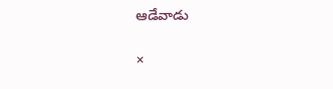ఆడేవాడు

×